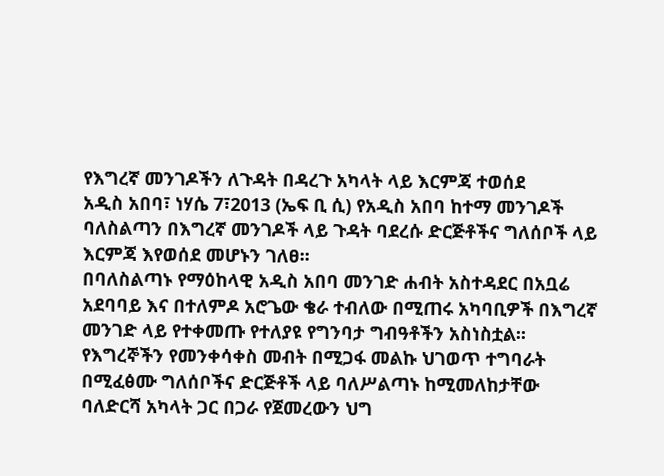የእግረኛ መንገዶችን ለጉዳት በዳረጉ አካላት ላይ እርምጃ ተወሰደ
አዲስ አበባ፣ ነሃሴ 7፣2013 (ኤፍ ቢ ሲ) የአዲስ አበባ ከተማ መንገዶች ባለስልጣን በእግረኛ መንገዶች ላይ ጉዳት ባደረሱ ድርጅቶችና ግለሰቦች ላይ እርምጃ እየወሰደ መሆኑን ገለፀ፡፡
በባለስልጣኑ የማዕከላዊ አዲስ አበባ መንገድ ሐብት አስተዳደር በአቧሬ አደባባይ እና በተለምዶ አሮጌው ቄራ ተብለው በሚጠሩ አካባቢዎች በእግረኛ መንገድ ላይ የተቀመጡ የተለያዩ የግንባታ ግብዓቶችን አስነስቷል፡፡
የእግረኞችን የመንቀሳቀስ መብት በሚጋፋ መልኩ ህገወጥ ተግባራት በሚፈፅሙ ግለሰቦችና ድርጅቶች ላይ ባለሥልጣኑ ከሚመለከታቸው ባለድርሻ አካላት ጋር በጋራ የጀመረውን ህግ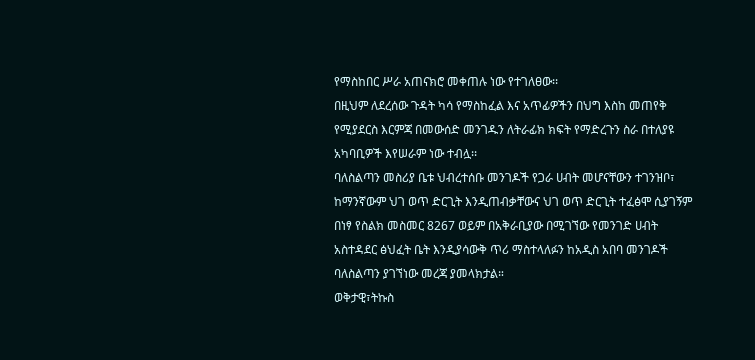የማስከበር ሥራ አጠናክሮ መቀጠሉ ነው የተገለፀው፡፡
በዚህም ለደረሰው ጉዳት ካሳ የማስከፈል እና አጥፊዎችን በህግ እስከ መጠየቅ የሚያደርስ እርምጃ በመውሰድ መንገዱን ለትራፊክ ክፍት የማድረጉን ስራ በተለያዩ አካባቢዎች እየሠራም ነው ተብሏ፡፡
ባለስልጣን መስሪያ ቤቱ ህብረተሰቡ መንገዶች የጋራ ሀብት መሆናቸውን ተገንዝቦ፣ ከማንኛውም ህገ ወጥ ድርጊት እንዲጠብቃቸውና ህገ ወጥ ድርጊት ተፈፅሞ ሲያገኝም በነፃ የስልክ መስመር 8267 ወይም በአቅራቢያው በሚገኘው የመንገድ ሀብት አስተዳደር ፅህፈት ቤት እንዲያሳውቅ ጥሪ ማስተላለፉን ከአዲስ አበባ መንገዶች ባለስልጣን ያገኘነው መረጃ ያመላክታል።
ወቅታዊ፣ትኩስ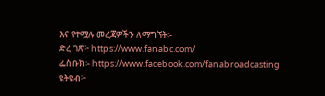እና የተሟሉ መረጃዎችን ለማግኘት፡-
ድረ ገጽ፦ https://www.fanabc.com/
ፌስቡክ፡- https://www.facebook.com/fanabroadcasting
ዩትዩብ፦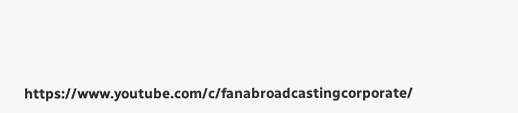https://www.youtube.com/c/fanabroadcastingcorporate/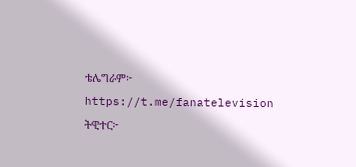ቴሌግራም፦ https://t.me/fanatelevision
ትዊተር፦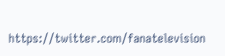https://twitter.com/fanatelevision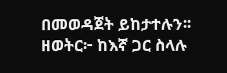በመወዳጀት ይከታተሉን፡፡
ዘወትር፦ ከእኛ ጋር ስላሉ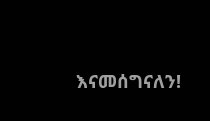እናመሰግናለን!